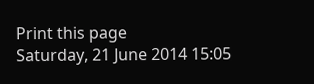Print this page
Saturday, 21 June 2014 15:05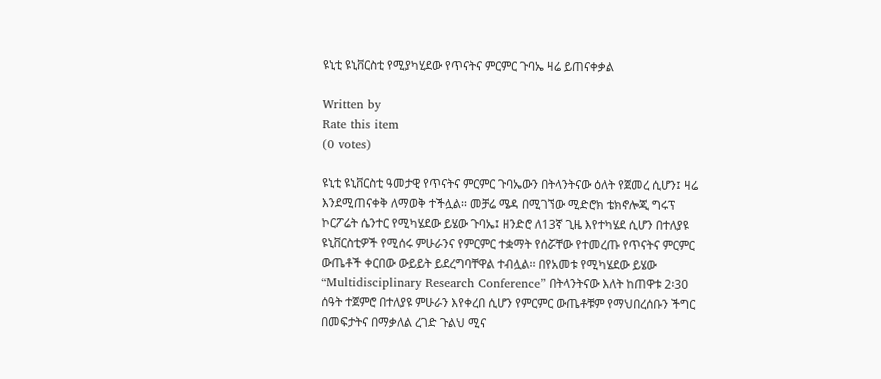ዩኒቲ ዩኒቨርስቲ የሚያካሂደው የጥናትና ምርምር ጉባኤ ዛሬ ይጠናቀቃል

Written by
Rate this item
(0 votes)

ዩኒቲ ዩኒቨርስቲ ዓመታዊ የጥናትና ምርምር ጉባኤውን በትላንትናው ዕለት የጀመረ ሲሆን፤ ዛሬ እንደሚጠናቀቅ ለማወቅ ተችሏል፡፡ መቻሬ ሜዳ በሚገኘው ሚድሮክ ቴክኖሎጂ ግሩፕ ኮርፖሬት ሴንተር የሚካሄደው ይሄው ጉባኤ፤ ዘንድሮ ለ13ኛ ጊዜ እየተካሄደ ሲሆን በተለያዩ ዩኒቨርስቲዎች የሚሰሩ ምሁራንና የምርምር ተቋማት የሰሯቸው የተመረጡ የጥናትና ምርምር ውጤቶች ቀርበው ውይይት ይደረግባቸዋል ተብሏል፡፡ በየአመቱ የሚካሄደው ይሄው “Multidisciplinary Research Conference” በትላንትናው እለት ከጠዋቱ 2፡30 ሰዓት ተጀምሮ በተለያዩ ምሁራን እየቀረበ ሲሆን የምርምር ውጤቶቹም የማህበረሰቡን ችግር በመፍታትና በማቃለል ረገድ ጉልህ ሚና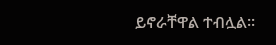ይኖራቸዋል ተብሏል፡፡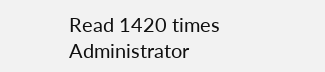Read 1420 times
Administrator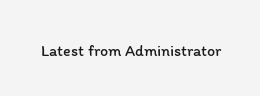Latest from Administrator